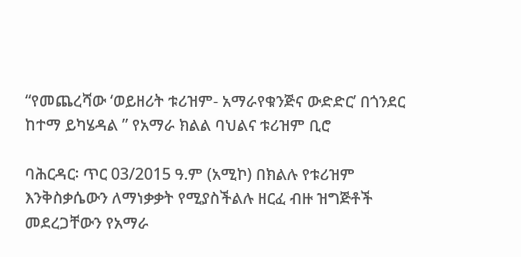“የመጨረሻው ‘ወይዘሪት ቱሪዝም- አማራየቁንጅና ውድድር’ በጎንደር ከተማ ይካሄዳል ” የአማራ ክልል ባህልና ቱሪዝም ቢሮ

ባሕርዳር፡ ጥር 03/2015 ዓ.ም (አሚኮ) በክልሉ የቱሪዝም እንቅስቃሴውን ለማነቃቃት የሚያስችልሉ ዘርፈ ብዙ ዝግጅቶች መደረጋቸውን የአማራ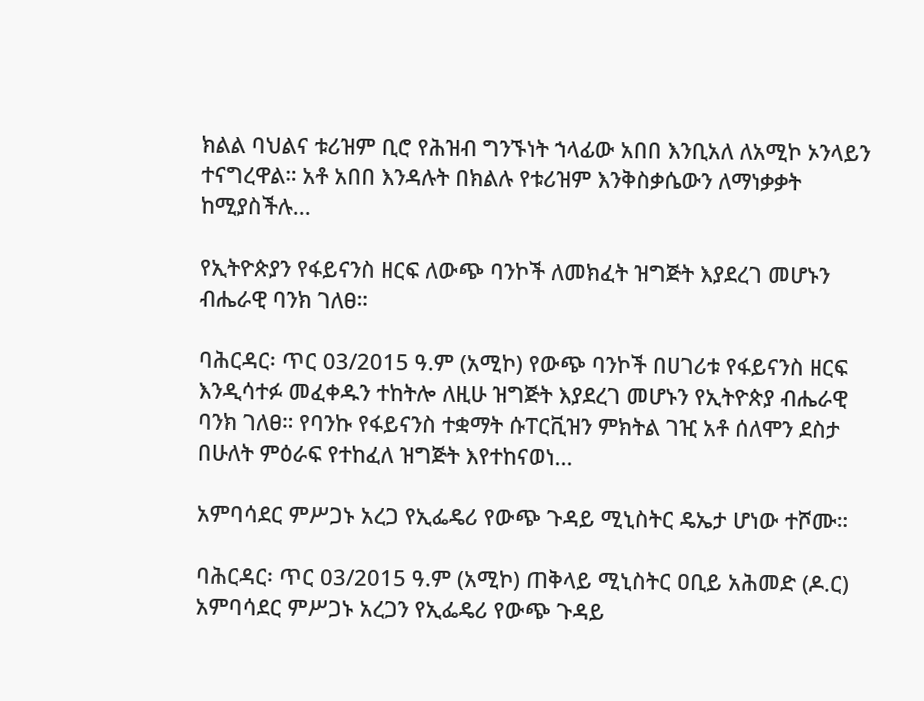ክልል ባህልና ቱሪዝም ቢሮ የሕዝብ ግንኙነት ኀላፊው አበበ እንቢአለ ለአሚኮ ኦንላይን ተናግረዋል። አቶ አበበ እንዳሉት በክልሉ የቱሪዝም እንቅስቃሴውን ለማነቃቃት ከሚያስችሉ...

የኢትዮጵያን የፋይናንስ ዘርፍ ለውጭ ባንኮች ለመክፈት ዝግጅት እያደረገ መሆኑን ብሔራዊ ባንክ ገለፀ።

ባሕርዳር፡ ጥር 03/2015 ዓ.ም (አሚኮ) የውጭ ባንኮች በሀገሪቱ የፋይናንስ ዘርፍ እንዲሳተፉ መፈቀዱን ተከትሎ ለዚሁ ዝግጅት እያደረገ መሆኑን የኢትዮጵያ ብሔራዊ ባንክ ገለፀ። የባንኩ የፋይናንስ ተቋማት ሱፐርቪዝን ምክትል ገዢ አቶ ሰለሞን ደስታ በሁለት ምዕራፍ የተከፈለ ዝግጅት እየተከናወነ...

አምባሳደር ምሥጋኑ አረጋ የኢፌዴሪ የውጭ ጉዳይ ሚኒስትር ዴኤታ ሆነው ተሾሙ።

ባሕርዳር፡ ጥር 03/2015 ዓ.ም (አሚኮ) ጠቅላይ ሚኒስትር ዐቢይ አሕመድ (ዶ.ር) አምባሳደር ምሥጋኑ አረጋን የኢፌዴሪ የውጭ ጉዳይ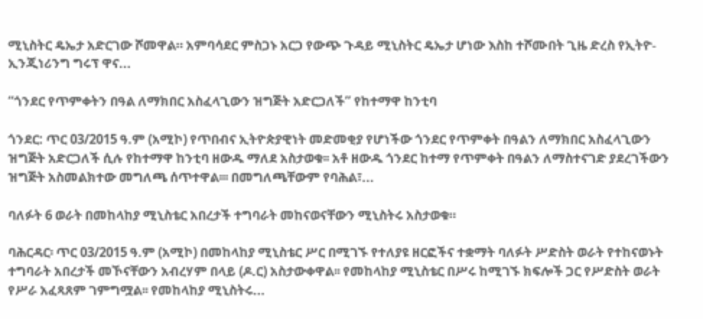ሚኒስትር ዴኤታ አድርገው ሾመዋል። አምባሳደር ምስጋኑ አርጋ የውጭ ጉዳይ ሚኒስትር ዴኤታ ሆነው እስከ ተሾሙበት ጊዜ ድረስ የኢትዮ-ኢንጂነሪንግ ግሩፕ ዋና...

“ጎንደር የጥምቀትን በዓል ለማክበር አስፈላጊውን ዝግጅት አድርጋለች” የከተማዋ ከንቲባ

ጎንደር: ጥር 03/2015 ዓ.ም (አሚኮ) የጥበብና ኢትዮጵያዊነት መድመቂያ የሆነችው ጎንደር የጥምቀት በዓልን ለማክበር አስፈላጊውን ዝግጅት አድርጋለች ሲሉ የከተማዋ ከንቲባ ዘውዱ ማለደ አስታወቁ፡፡ አቶ ዘውዱ ጎንደር ከተማ የጥምቀት በዓልን ለማስተናገድ ያደረገችውን ዝግጅት አስመልክተው መግለጫ ሰጥተዋል፡፡፡ በመግለጫቸውም የባሕል፣...

ባለፉት 6 ወራት በመከላከያ ሚኒስቴር አበረታች ተግባራት መከናወናቸውን ሚኒስትሩ አስታወቁ።

ባሕርዳር፡ ጥር 03/2015 ዓ.ም (አሚኮ) በመከላከያ ሚኒስቴር ሥር በሚገኙ የተለያዩ ዘርፎችና ተቋማት ባለፉት ሥድስት ወራት የተከናወኑት ተግባራት አበረታች መኾናቸውን አብረሃም በላይ (ዶ.ር) አስታውቀዋል፡፡ የመከላከያ ሚኒስቴር በሥሩ ከሚገኙ ክፍሎች ጋር የሥድስት ወራት የሥራ አፈጻጸም ገምግሟል፡፡ የመከላከያ ሚኒስትሩ...